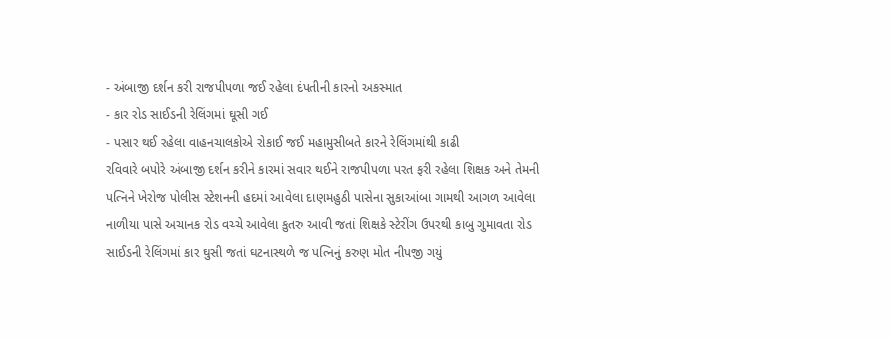- અંબાજી દર્શન કરી રાજપીપળા જઈ રહેલા દંપતીની કારનો અકસ્માત
- કાર રોડ સાઈડની રેલિંગમાં ઘૂસી ગઈ
- પસાર થઈ રહેલા વાહનચાલકોએ રોકાઈ જઈ મહામુસીબતે કારને રેલિંગમાંથી કાઢી
રવિવારે બપોરે અંબાજી દર્શન કરીને કારમાં સવાર થઈને રાજપીપળા પરત ફરી રહેલા શિક્ષક અને તેમની પત્નિને ખેરોજ પોલીસ સ્ટેશનની હદમાં આવેલા દાણમહુઠી પાસેના સુકાઆંબા ગામથી આગળ આવેલા નાળીયા પાસે અચાનક રોડ વચ્ચે આવેલા કુતરુ આવી જતાં શિક્ષકે સ્ટેરીંગ ઉપરથી કાબુ ગુમાવતા રોડ સાઈડની રેલિંગમાં કાર ઘુસી જતાં ઘટનાસ્થળે જ પત્નિનું કરુણ મોત નીપજી ગયું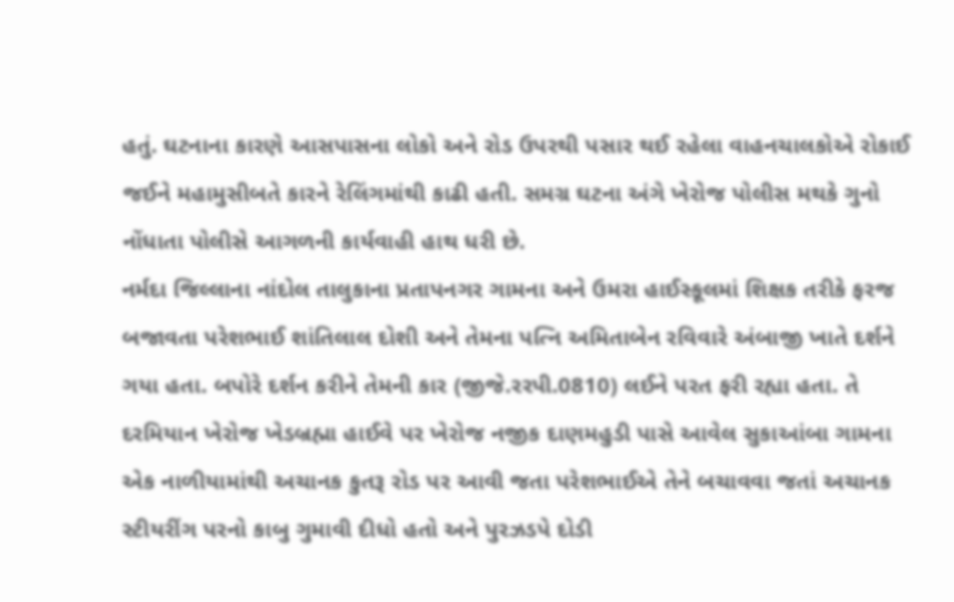હતું. ઘટનાના કારણે આસપાસના લોકો અને રોડ ઉપરથી પસાર થઈ રહેલા વાહનચાલકોએ રોકાઈ જઈને મહામુસીબતે કારને રેલિંગમાંથી કાઢી હતી. સમગ્ર ઘટના અંગે ખેરોજ પોલીસ મથકે ગુનો નોંધાતા પોલીસે આગળની કાર્યવાહી હાથ ધરી છે.
નર્મદા જિલ્લાના નાંદોલ તાલુકાના પ્રતાપનગર ગામના અને ઉમરા હાઈસ્કૂલમાં શિક્ષક તરીકે ફરજ બજાવતા પરેશભાઈ શાંતિલાલ દોશી અને તેમના પત્નિ અમિતાબેન રવિવારે અંબાજી ખાતે દર્શને ગયા હતા. બપોરે દર્શન કરીને તેમની કાર (જીજે.રરપી.0810) લઈને પરત ફરી રહ્યા હતા. તે દરમિયાન ખેરોજ ખેડબ્રહ્મા હાઈવે પર ખેરોજ નજીક દાણમહુડી પાસે આવેલ સુકાઆંબા ગામના એક નાળીયામાંથી અચાનક કુતરૂ રોડ પર આવી જતા પરેશભાઈએ તેને બચાવવા જતાં અચાનક સ્ટીયરીંગ પરનો કાબુ ગુમાવી દીધો હતો અને પુરઝડપે દોડી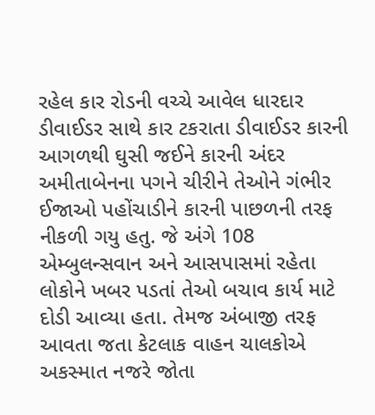રહેલ કાર રોડની વચ્ચે આવેલ ધારદાર ડીવાઈડર સાથે કાર ટકરાતા ડીવાઈડર કારની આગળથી ઘુસી જઈને કારની અંદર અમીતાબેનના પગને ચીરીને તેઓને ગંભીર ઈજાઓ પહોંચાડીને કારની પાછળની તરફ નીકળી ગયુ હતુ. જે અંગે 108 એમ્બુલન્સવાન અને આસપાસમાં રહેતા લોકોને ખબર પડતાં તેઓ બચાવ કાર્ય માટે દોડી આવ્યા હતા. તેમજ અંબાજી તરફ આવતા જતા કેટલાક વાહન ચાલકોએ અકસ્માત નજરે જોતા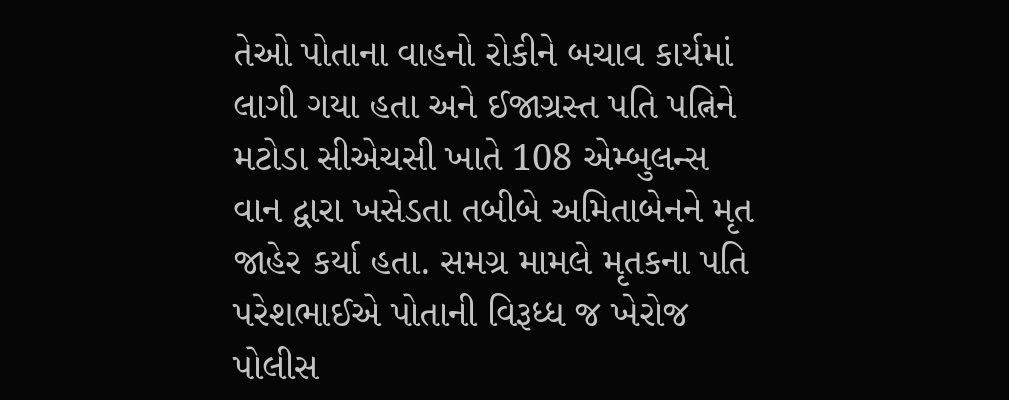તેઓ પોતાના વાહનો રોકીને બચાવ કાર્યમાં લાગી ગયા હતા અને ઈજાગ્રસ્ત પતિ પત્નિને મટોડા સીએચસી ખાતે 108 એમ્બુલન્સ વાન દ્વારા ખસેડતા તબીબે અમિતાબેનને મૃત જાહેર કર્યા હતા. સમગ્ર મામલે મૃતકના પતિ પરેશભાઈએ પોતાની વિરૂધ્ધ જ ખેરોજ પોલીસ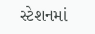સ્ટેશનમાં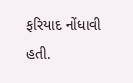ફરિયાદ નોંધાવી હતી.